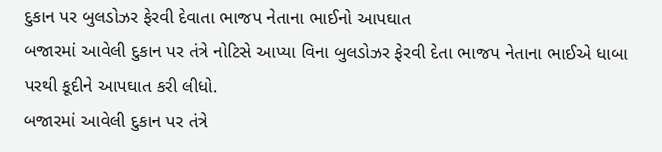દુકાન પર બુલડોઝર ફેરવી દેવાતા ભાજપ નેતાના ભાઈનો આપઘાત
બજારમાં આવેલી દુકાન પર તંત્રે નોટિસે આપ્યા વિના બુલડોઝર ફેરવી દેતા ભાજપ નેતાના ભાઈએ ધાબા પરથી કૂદીને આપઘાત કરી લીધો.
બજારમાં આવેલી દુકાન પર તંત્રે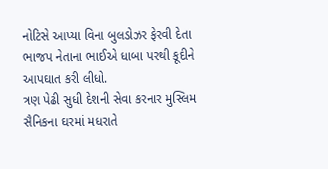નોટિસે આપ્યા વિના બુલડોઝર ફેરવી દેતા ભાજપ નેતાના ભાઈએ ધાબા પરથી કૂદીને આપઘાત કરી લીધો.
ત્રણ પેઢી સુધી દેશની સેવા કરનાર મુસ્લિમ સૈનિકના ઘરમાં મધરાતે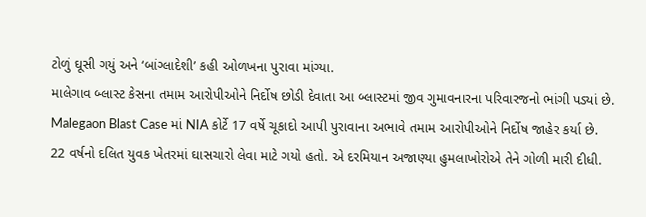ટોળું ઘૂસી ગયું અને ‘બાંગ્લાદેશી’ કહી ઓળખના પુરાવા માંગ્યા.
માલેગાવ બ્લાસ્ટ કેસના તમામ આરોપીઓને નિર્દોષ છોડી દેવાતા આ બ્લાસ્ટમાં જીવ ગુમાવનારના પરિવારજનો ભાંગી પડ્યાં છે.
Malegaon Blast Case માં NIA કોર્ટે 17 વર્ષે ચૂકાદો આપી પુરાવાના અભાવે તમામ આરોપીઓને નિર્દોષ જાહેર કર્યા છે.
22 વર્ષનો દલિત યુવક ખેતરમાં ઘાસચારો લેવા માટે ગયો હતો. એ દરમિયાન અજાણ્યા હુમલાખોરોએ તેને ગોળી મારી દીધી.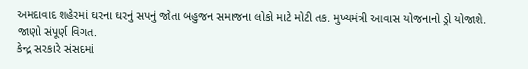અમદાવાદ શહેરમાં ઘરના ઘરનું સપનું જોતા બહુજન સમાજના લોકો માટે મોટી તક. મુખ્યમંત્રી આવાસ યોજનાનો ડ્રો યોજાશે. જાણો સંપૂર્ણ વિગત.
કેન્દ્ર સરકારે સંસદમાં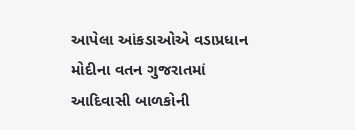આપેલા આંકડાઓએ વડાપ્રધાન મોદીના વતન ગુજરાતમાં આદિવાસી બાળકોની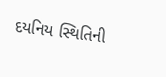દયનિય સ્થિતિની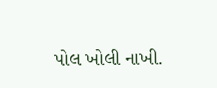પોલ ખોલી નાખી.